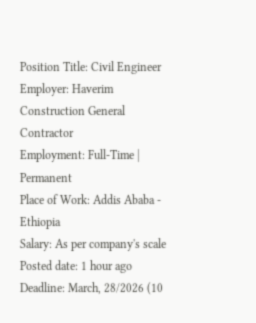Position Title: Civil Engineer
Employer: Haverim Construction General Contractor
Employment: Full-Time | Permanent
Place of Work: Addis Ababa - Ethiopia
Salary: As per company's scale
Posted date: 1 hour ago
Deadline: March, 28/2026 (10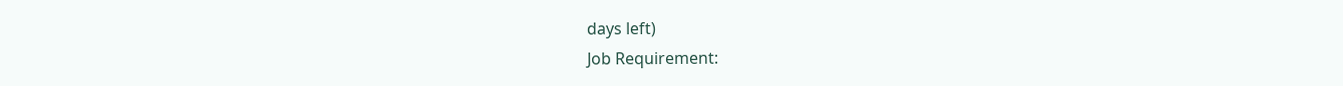days left)
Job Requirement: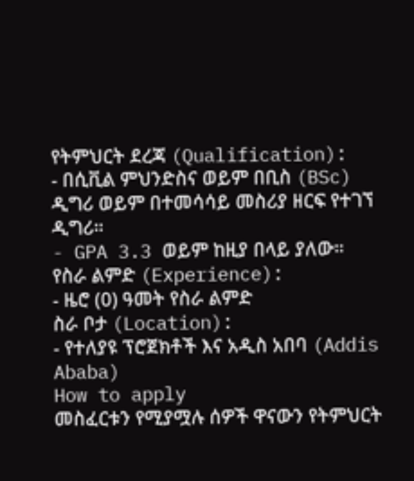የትምህርት ደረጃ (Qualification):
- በሲቪል ምህንድስና ወይም በቢስ (BSc) ዲግሪ ወይም በተመሳሳይ መስሪያ ዘርፍ የተገኘ ዲግሪ።
- GPA 3.3 ወይም ከዚያ በላይ ያለው።
የስራ ልምድ (Experience):
- ዜሮ (0) ዓመት የስራ ልምድ
ስራ ቦታ (Location):
- የተለያዩ ፕሮጀክቶች እና አዲስ አበባ (Addis Ababa)
How to apply
መስፈርቱን የሚያሟሉ ሰዎች ዋናውን የትምህርት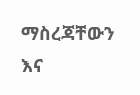ማስረጃቸውን እና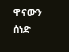ዋናውን ሰነድ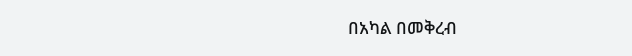በአካል በመቅረብ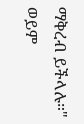ማቅረብ ይችላሉ።"
ወይም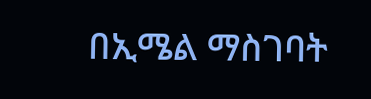በኢሜል ማስገባት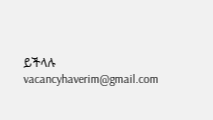ይችላሉ
vacancyhaverim@gmail.com